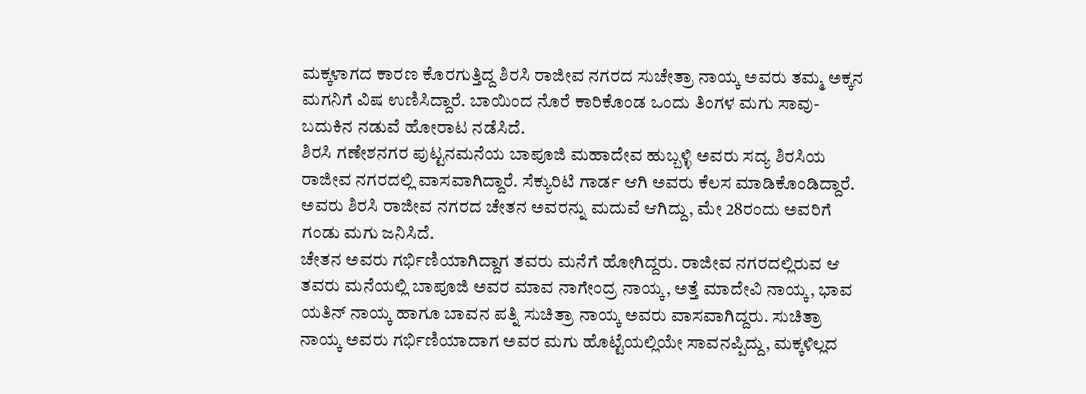ಮಕ್ಕಳಾಗದ ಕಾರಣ ಕೊರಗುತ್ತಿದ್ದ ಶಿರಸಿ ರಾಜೀವ ನಗರದ ಸುಚೇತ್ರಾ ನಾಯ್ಕ ಅವರು ತಮ್ಮ ಅಕ್ಕನ ಮಗನಿಗೆ ವಿಷ ಉಣಿಸಿದ್ದಾರೆ. ಬಾಯಿಂದ ನೊರೆ ಕಾರಿಕೊಂಡ ಒಂದು ತಿಂಗಳ ಮಗು ಸಾವು-ಬದುಕಿನ ನಡುವೆ ಹೋರಾಟ ನಡೆಸಿದೆ.
ಶಿರಸಿ ಗಣೇಶನಗರ ಪುಟ್ಟನಮನೆಯ ಬಾಪೂಜಿ ಮಹಾದೇವ ಹುಬ್ಬಳ್ಳಿ ಅವರು ಸದ್ಯ ಶಿರಸಿಯ ರಾಜೀವ ನಗರದಲ್ಲಿ ವಾಸವಾಗಿದ್ದಾರೆ. ಸೆಕ್ಯುರಿಟಿ ಗಾರ್ಡ ಆಗಿ ಅವರು ಕೆಲಸ ಮಾಡಿಕೊಂಡಿದ್ದಾರೆ. ಅವರು ಶಿರಸಿ ರಾಜೀವ ನಗರದ ಚೇತನ ಅವರನ್ನು ಮದುವೆ ಆಗಿದ್ದು, ಮೇ 28ರಂದು ಅವರಿಗೆ ಗಂಡು ಮಗು ಜನಿಸಿದೆ.
ಚೇತನ ಅವರು ಗರ್ಭಿಣಿಯಾಗಿದ್ದಾಗ ತವರು ಮನೆಗೆ ಹೋಗಿದ್ದರು. ರಾಜೀವ ನಗರದಲ್ಲಿರುವ ಆ ತವರು ಮನೆಯಲ್ಲಿ ಬಾಪೂಜಿ ಅವರ ಮಾವ ನಾಗೇಂದ್ರ ನಾಯ್ಕ, ಅತ್ತೆ ಮಾದೇವಿ ನಾಯ್ಕ, ಭಾವ ಯತಿನ್ ನಾಯ್ಕ ಹಾಗೂ ಬಾವನ ಪತ್ನಿ ಸುಚಿತ್ರಾ ನಾಯ್ಕ ಅವರು ವಾಸವಾಗಿದ್ದರು. ಸುಚಿತ್ರಾ ನಾಯ್ಕ ಅವರು ಗರ್ಭಿಣಿಯಾದಾಗ ಅವರ ಮಗು ಹೊಟ್ಟೆಯಲ್ಲಿಯೇ ಸಾವನಪ್ಪಿದ್ದು, ಮಕ್ಕಳಿಲ್ಲದ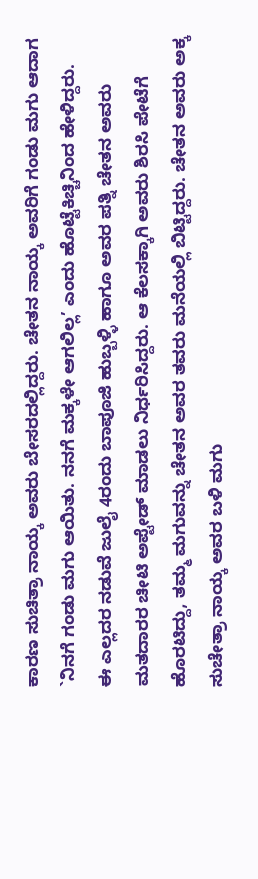ಕಾರಣ ಸುಚಿತ್ರಾ ನಾಯ್ಕ ಅವರು ಬೇಸರದಲ್ಲಿದ್ದರು. ಚೇತನ ನಾಯ್ಕ ಅವರಿಗೆ ಗಂಡು ಮಗು ಆದಾಗ `ನಿನಗೆ ಗಂಡು ಮಗು ಆಯಿತು. ನನಗೆ ಮಕ್ಕಳೇ ಆಗಲಿಲ್ಲ’ ಎಂದು ಹೊಟ್ಟೆಕಿಚ್ಚಿನಿಂದ ಹೇಳಿದ್ದರು.
ಈ ಎಲ್ಲದರ ನಡುವೆ ಜುಲೈ 4ರಂದು ಬಾಪೂಜಿ ಹುಬ್ಬಳ್ಳಿ ಹಾಗೂ ಅವರ ಪತ್ನಿ ಚೇತನ ಅವರು ಮತದಾರರ ಚೀಟಿ ಅಪ್ಟೇಡ್ ಮಾಡಲು ನಿರ್ಧರಿಸಿದ್ದರು. ಆ ಕೆಲಸಕ್ಕಾಗಿ ಅವರು ಶಿರಸಿ ಪೇಟೆಗೆ ಹೊರಟಿದ್ದು, ತಮ್ಮ ಮಗುವನ್ನು ಚೇತನ ಅವರ ತವರು ಮನೆಯಲ್ಲಿ ಬಿಟ್ಟಿದ್ದರು. ಚೇತನ ಅವರು ಅಕ್ಕ ಸುಚೇತ್ರಾ ನಾಯ್ಕ ಅವರ ಬಳಿ ಮಗು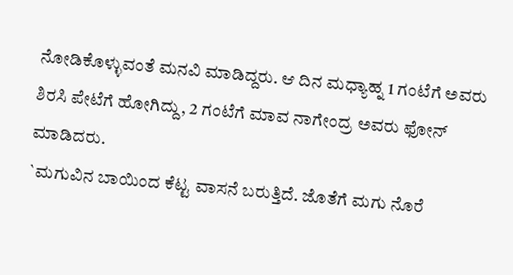ನೋಡಿಕೊಳ್ಳುವಂತೆ ಮನವಿ ಮಾಡಿದ್ದರು. ಆ ದಿನ ಮಧ್ಯಾಹ್ನ 1 ಗಂಟೆಗೆ ಅವರು ಶಿರಸಿ ಪೇಟೆಗೆ ಹೋಗಿದ್ದು, 2 ಗಂಟೆಗೆ ಮಾವ ನಾಗೇಂದ್ರ ಅವರು ಫೋನ್ ಮಾಡಿದರು.
`ಮಗುವಿನ ಬಾಯಿಂದ ಕೆಟ್ಟ ವಾಸನೆ ಬರುತ್ತಿದೆ. ಜೊತೆಗೆ ಮಗು ನೊರೆ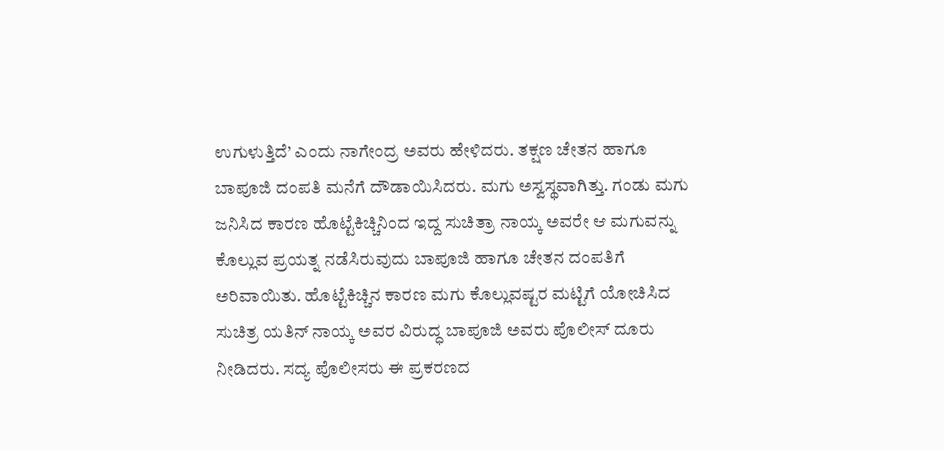ಉಗುಳುತ್ತಿದೆ’ ಎಂದು ನಾಗೇಂದ್ರ ಅವರು ಹೇಳಿದರು. ತಕ್ಷಣ ಚೇತನ ಹಾಗೂ ಬಾಪೂಜಿ ದಂಪತಿ ಮನೆಗೆ ದೌಡಾಯಿಸಿದರು. ಮಗು ಅಸ್ವಸ್ಥವಾಗಿತ್ತು. ಗಂಡು ಮಗು ಜನಿಸಿದ ಕಾರಣ ಹೊಟ್ಟೆಕಿಚ್ಚಿನಿಂದ ಇದ್ದ ಸುಚಿತ್ರಾ ನಾಯ್ಕ ಅವರೇ ಆ ಮಗುವನ್ನು ಕೊಲ್ಲುವ ಪ್ರಯತ್ನ ನಡೆಸಿರುವುದು ಬಾಪೂಜಿ ಹಾಗೂ ಚೇತನ ದಂಪತಿಗೆ ಅರಿವಾಯಿತು. ಹೊಟ್ಟೆಕಿಚ್ಚಿನ ಕಾರಣ ಮಗು ಕೊಲ್ಲುವಷ್ಟರ ಮಟ್ಟಿಗೆ ಯೋಚಿಸಿದ ಸುಚಿತ್ರ ಯತಿನ್ ನಾಯ್ಕ ಅವರ ವಿರುದ್ಧ ಬಾಪೂಜಿ ಅವರು ಪೊಲೀಸ್ ದೂರು ನೀಡಿದರು. ಸದ್ಯ ಪೊಲೀಸರು ಈ ಪ್ರಕರಣದ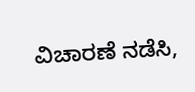ವಿಚಾರಣೆ ನಡೆಸಿ,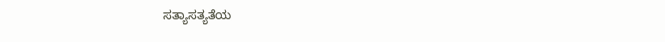ಸತ್ಯಾಸತ್ಯತೆಯ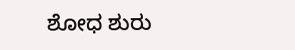ಶೋಧ ಶುರು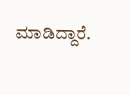ಮಾಡಿದ್ದಾರೆ.